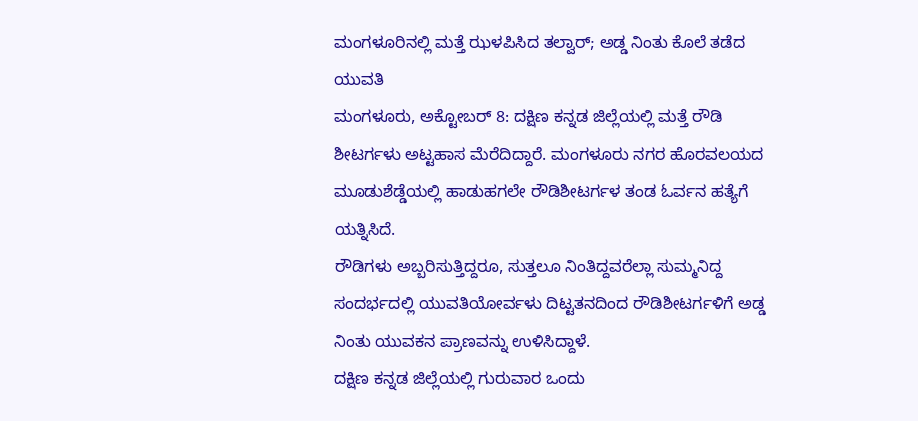ಮಂಗಳೂರಿನಲ್ಲಿ ಮತ್ತೆ ಝಳಪಿಸಿದ ತಲ್ವಾರ್; ಅಡ್ಡ ನಿಂತು ಕೊಲೆ ತಡೆದ ಯುವತಿ
ಮಂಗಳೂರು, ಅಕ್ಟೋಬರ್ 8: ದಕ್ಷಿಣ ಕನ್ನಡ ಜಿಲ್ಲೆಯಲ್ಲಿ ಮತ್ತೆ ರೌಡಿ ಶೀಟರ್ಗಳು ಅಟ್ಟಹಾಸ ಮೆರೆದಿದ್ದಾರೆ. ಮಂಗಳೂರು ನಗರ ಹೊರವಲಯದ ಮೂಡುಶೆಡ್ಡೆಯಲ್ಲಿ ಹಾಡುಹಗಲೇ ರೌಡಿಶೀಟರ್ಗಳ ತಂಡ ಓರ್ವನ ಹತ್ಯೆಗೆ ಯತ್ನಿಸಿದೆ.
ರೌಡಿಗಳು ಅಬ್ಬರಿಸುತ್ತಿದ್ದರೂ, ಸುತ್ತಲೂ ನಿಂತಿದ್ದವರೆಲ್ಲಾ ಸುಮ್ಮನಿದ್ದ ಸಂದರ್ಭದಲ್ಲಿ ಯುವತಿಯೋರ್ವಳು ದಿಟ್ಟತನದಿಂದ ರೌಡಿಶೀಟರ್ಗಳಿಗೆ ಅಡ್ಡ ನಿಂತು ಯುವಕನ ಪ್ರಾಣವನ್ನು ಉಳಿಸಿದ್ದಾಳೆ.
ದಕ್ಷಿಣ ಕನ್ನಡ ಜಿಲ್ಲೆಯಲ್ಲಿ ಗುರುವಾರ ಒಂದು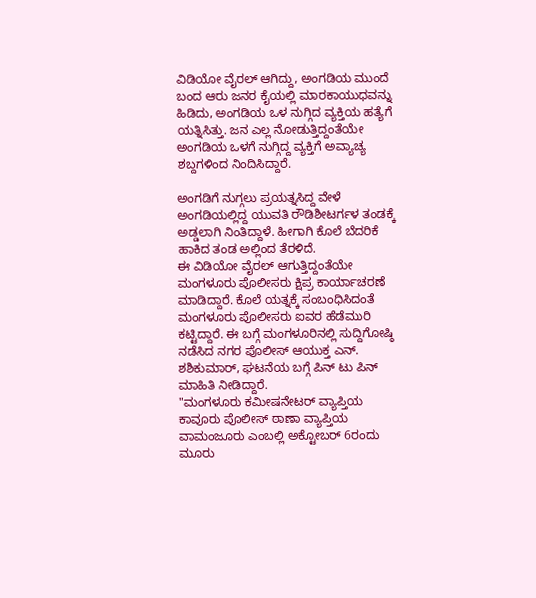ವಿಡಿಯೋ ವೈರಲ್ ಆಗಿದ್ದು, ಅಂಗಡಿಯ ಮುಂದೆ ಬಂದ ಆರು ಜನರ ಕೈಯಲ್ಲಿ ಮಾರಕಾಯುಧವನ್ನು ಹಿಡಿದು, ಅಂಗಡಿಯ ಒಳ ನುಗ್ಗಿದ ವ್ಯಕ್ತಿಯ ಹತ್ಯೆಗೆ ಯತ್ನಿಸಿತ್ತು. ಜನ ಎಲ್ಲ ನೋಡುತ್ತಿದ್ದಂತೆಯೇ ಅಂಗಡಿಯ ಒಳಗೆ ನುಗ್ಗಿದ್ದ ವ್ಯಕ್ತಿಗೆ ಅವ್ಯಾಚ್ಯ ಶಬ್ದಗಳಿಂದ ನಿಂದಿಸಿದ್ದಾರೆ.

ಅಂಗಡಿಗೆ ನುಗ್ಗಲು ಪ್ರಯತ್ನಸಿದ್ದ ವೇಳೆ ಅಂಗಡಿಯಲ್ಲಿದ್ದ ಯುವತಿ ರೌಡಿಶೀಟರ್ಗಳ ತಂಡಕ್ಕೆ ಅಡ್ಡಲಾಗಿ ನಿಂತಿದ್ದಾಳೆ. ಹೀಗಾಗಿ ಕೊಲೆ ಬೆದರಿಕೆ ಹಾಕಿದ ತಂಡ ಅಲ್ಲಿಂದ ತೆರಳಿದೆ.
ಈ ವಿಡಿಯೋ ವೈರಲ್ ಆಗುತ್ತಿದ್ದಂತೆಯೇ ಮಂಗಳೂರು ಪೊಲೀಸರು ಕ್ಷಿಪ್ರ ಕಾರ್ಯಾಚರಣೆ ಮಾಡಿದ್ದಾರೆ. ಕೊಲೆ ಯತ್ನಕ್ಕೆ ಸಂಬಂಧಿಸಿದಂತೆ ಮಂಗಳೂರು ಪೊಲೀಸರು ಐವರ ಹೆಡೆಮುರಿ ಕಟ್ಟಿದ್ದಾರೆ. ಈ ಬಗ್ಗೆ ಮಂಗಳೂರಿನಲ್ಲಿ ಸುದ್ದಿಗೋಷ್ಠಿ ನಡೆಸಿದ ನಗರ ಪೊಲೀಸ್ ಆಯುಕ್ತ ಎನ್. ಶಶಿಕುಮಾರ್, ಘಟನೆಯ ಬಗ್ಗೆ ಪಿನ್ ಟು ಪಿನ್ ಮಾಹಿತಿ ನೀಡಿದ್ದಾರೆ.
"ಮಂಗಳೂರು ಕಮೀಷನೇಟರ್ ವ್ಯಾಪ್ತಿಯ ಕಾವೂರು ಪೊಲೀಸ್ ಠಾಣಾ ವ್ಯಾಪ್ತಿಯ ವಾಮಂಜೂರು ಎಂಬಲ್ಲಿ ಅಕ್ಟೋಬರ್ 6ರಂದು ಮೂರು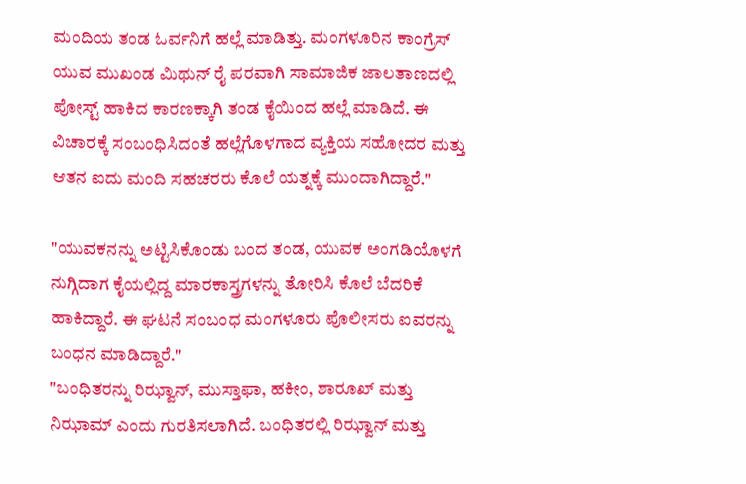ಮಂದಿಯ ತಂಡ ಓರ್ವನಿಗೆ ಹಲ್ಲೆ ಮಾಡಿತ್ತು. ಮಂಗಳೂರಿನ ಕಾಂಗ್ರೆಸ್ ಯುವ ಮುಖಂಡ ಮಿಥುನ್ ರೈ ಪರವಾಗಿ ಸಾಮಾಜಿಕ ಜಾಲತಾಣದಲ್ಲಿ ಪೋಸ್ಟ್ ಹಾಕಿದ ಕಾರಣಕ್ಕಾಗಿ ತಂಡ ಕೈಯಿಂದ ಹಲ್ಲೆ ಮಾಡಿದೆ. ಈ ವಿಚಾರಕ್ಕೆ ಸಂಬಂಧಿಸಿದಂತೆ ಹಲ್ಲೆಗೊಳಗಾದ ವ್ಯಕ್ತಿಯ ಸಹೋದರ ಮತ್ತು ಆತನ ಐದು ಮಂದಿ ಸಹಚರರು ಕೊಲೆ ಯತ್ನಕ್ಕೆ ಮುಂದಾಗಿದ್ದಾರೆ."

"ಯುವಕನನ್ನು ಅಟ್ಟಿಸಿಕೊಂಡು ಬಂದ ತಂಡ, ಯುವಕ ಅಂಗಡಿಯೊಳಗೆ ನುಗ್ಗಿದಾಗ ಕೈಯಲ್ಲಿದ್ದ ಮಾರಕಾಸ್ತ್ರಗಳನ್ನು ತೋರಿಸಿ ಕೊಲೆ ಬೆದರಿಕೆ ಹಾಕಿದ್ದಾರೆ. ಈ ಘಟನೆ ಸಂಬಂಧ ಮಂಗಳೂರು ಪೊಲೀಸರು ಐವರನ್ನು ಬಂಧನ ಮಾಡಿದ್ದಾರೆ."
"ಬಂಧಿತರನ್ನು ರಿಝ್ವಾನ್, ಮುಸ್ತಾಫಾ, ಹಕೀಂ, ಶಾರೂಖ್ ಮತ್ತು ನಿಝಾಮ್ ಎಂದು ಗುರತಿಸಲಾಗಿದೆ. ಬಂಧಿತರಲ್ಲಿ ರಿಝ್ವಾನ್ ಮತ್ತು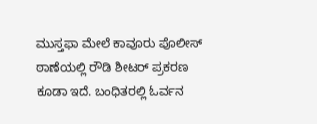ಮುಸ್ತಫಾ ಮೇಲೆ ಕಾವೂರು ಪೊಲೀಸ್ ಠಾಣೆಯಲ್ಲಿ ರೌಡಿ ಶೀಟರ್ ಪ್ರಕರಣ ಕೂಡಾ ಇದೆ. ಬಂಧಿತರಲ್ಲಿ ಓರ್ವನ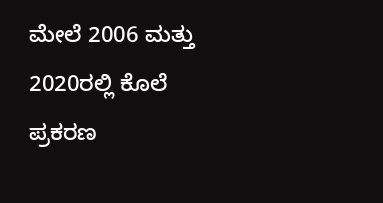ಮೇಲೆ 2006 ಮತ್ತು 2020ರಲ್ಲಿ ಕೊಲೆ ಪ್ರಕರಣ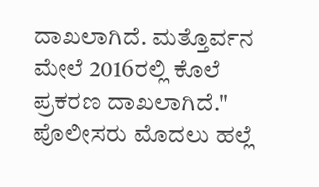ದಾಖಲಾಗಿದೆ. ಮತ್ತೊರ್ವನ ಮೇಲೆ 2016ರಲ್ಲಿ ಕೊಲೆ ಪ್ರಕರಣ ದಾಖಲಾಗಿದೆ."
ಪೊಲೀಸರು ಮೊದಲು ಹಲ್ಲೆ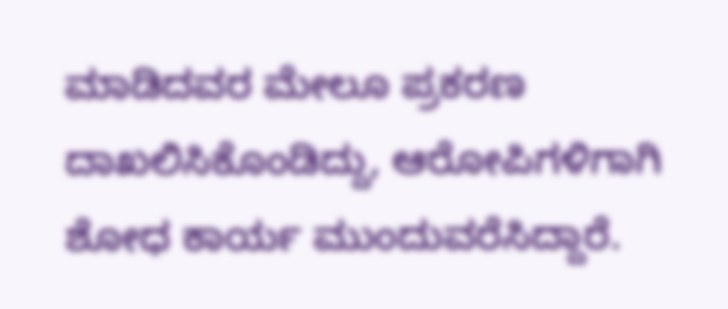ಮಾಡಿದವರ ಮೇಲೂ ಪ್ರಕರಣ ದಾಖಲಿಸಿಕೊಂಡಿದ್ದು, ಆರೋಪಿಗಳಿಗಾಗಿ ಶೋಧ ಕಾರ್ಯ ಮುಂದುವರೆಸಿದ್ದಾರೆ.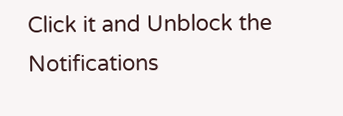Click it and Unblock the Notifications